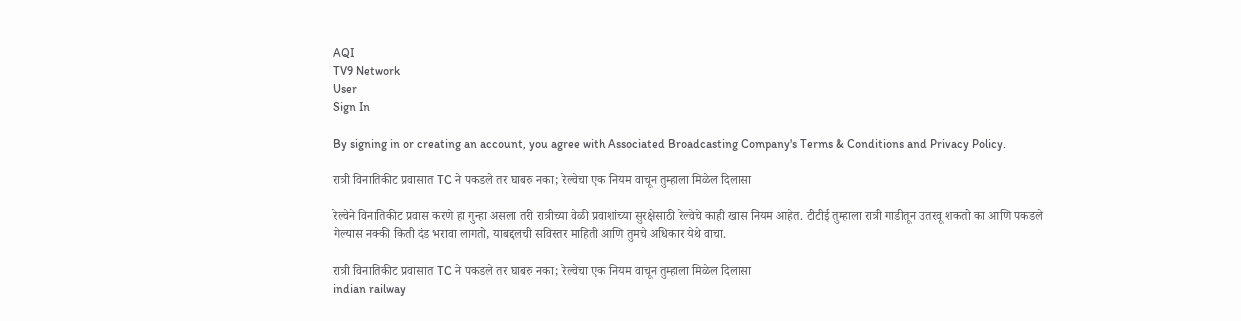AQI
TV9 Network
User
Sign In

By signing in or creating an account, you agree with Associated Broadcasting Company's Terms & Conditions and Privacy Policy.

रात्री विनातिकीट प्रवासात TC ने पकडले तर घाबरु नका; रेल्वेचा एक नियम वाचून तुम्हाला मिळेल दिलासा

रेल्वेने विनातिकीट प्रवास करणे हा गुन्हा असला तरी रात्रीच्या वेळी प्रवाशांच्या सुरक्षेसाठी रेल्वेचे काही खास नियम आहेत. टीटीई तुम्हाला रात्री गाडीतून उतरवू शकतो का आणि पकडले गेल्यास नक्की किती दंड भरावा लागतो, याबद्दलची सविस्तर माहिती आणि तुमचे अधिकार येथे वाचा.

रात्री विनातिकीट प्रवासात TC ने पकडले तर घाबरु नका; रेल्वेचा एक नियम वाचून तुम्हाला मिळेल दिलासा
indian railway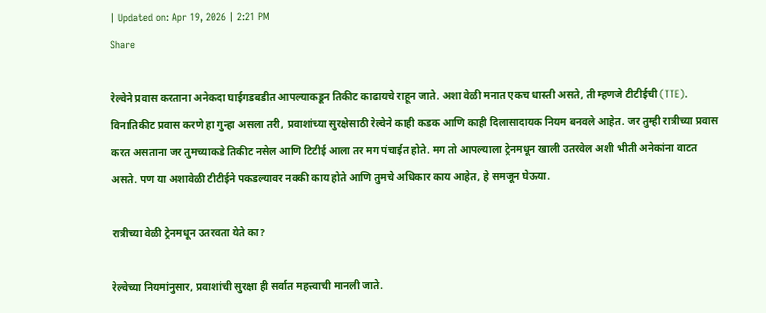| Updated on: Apr 19, 2026 | 2:21 PM
Share

रेल्वेने प्रवास करताना अनेकदा घाईगडबडीत आपल्याकडून तिकीट काढायचे राहून जाते. अशा वेळी मनात एकच धास्ती असते, ती म्हणजे टीटीईची (TTE). विनातिकीट प्रवास करणे हा गुन्हा असला तरी, प्रवाशांच्या सुरक्षेसाठी रेल्वेने काही कडक आणि काही दिलासादायक नियम बनवले आहेत. जर तुम्ही रात्रीच्या प्रवास करत असताना जर तुमच्याकडे तिकीट नसेल आणि टिटीई आला तर मग पंचाईत होते. मग तो आपल्याला ट्रेनमधून खाली उतरवेल अशी भीती अनेकांना वाटत असते. पण या अशावेळी टीटीईने पकडल्यावर नक्की काय होते आणि तुमचे अधिकार काय आहेत, हे समजून घेऊया.

रात्रीच्या वेळी ट्रेनमधून उतरवता येते का?

रेल्वेच्या नियमांनुसार, प्रवाशांची सुरक्षा ही सर्वात महत्त्वाची मानली जाते.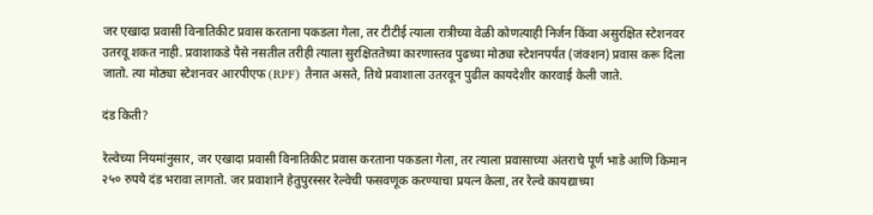जर एखादा प्रवासी विनातिकीट प्रवास करताना पकडला गेला, तर टीटीई त्याला रात्रीच्या वेळी कोणत्याही निर्जन किंवा असुरक्षित स्टेशनवर उतरवू शकत नाही. प्रवाशाकडे पैसे नसतील तरीही त्याला सुरक्षिततेच्या कारणास्तव पुढच्या मोठ्या स्टेशनपर्यंत (जंक्शन) प्रवास करू दिला जातो. त्या मोठ्या स्टेशनवर आरपीएफ (RPF) तैनात असते, तिथे प्रवाशाला उतरवून पुढील कायदेशीर कारवाई केली जाते.

दंड किती?

रेल्वेच्या नियमांनुसार, जर एखादा प्रवासी विनातिकीट प्रवास करताना पकडला गेला, तर त्याला प्रवासाच्या अंतराचे पूर्ण भाडे आणि किमान २५० रुपये दंड भरावा लागतो. जर प्रवाशाने हेतुपुरस्सर रेल्वेची फसवणूक करण्याचा प्रयत्न केला, तर रेल्वे कायद्याच्या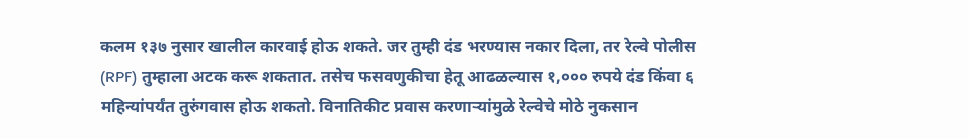कलम १३७ नुसार खालील कारवाई होऊ शकते. जर तुम्ही दंड भरण्यास नकार दिला, तर रेल्वे पोलीस (RPF) तुम्हाला अटक करू शकतात. तसेच फसवणुकीचा हेतू आढळल्यास १,००० रुपये दंड किंवा ६ महिन्यांपर्यंत तुरुंगवास होऊ शकतो. विनातिकीट प्रवास करणाऱ्यांमुळे रेल्वेचे मोठे नुकसान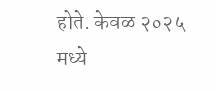होते. केवळ २०२५ मध्ये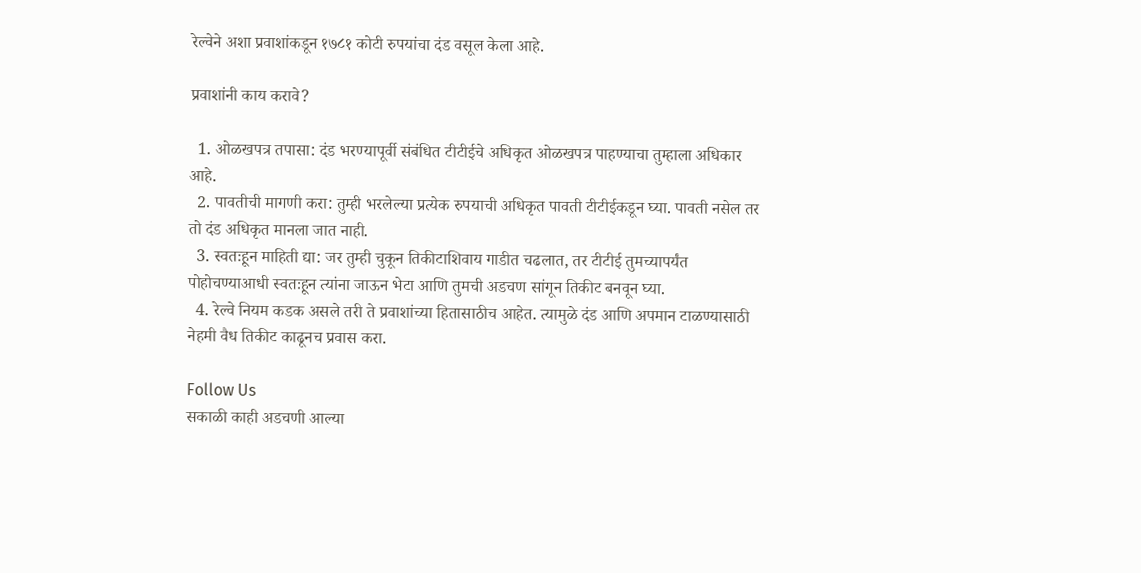रेल्वेने अशा प्रवाशांकडून १७८१ कोटी रुपयांचा दंड वसूल केला आहे.

प्रवाशांनी काय करावे?

  1. ओळखपत्र तपासा: दंड भरण्यापूर्वी संबंधित टीटीईचे अधिकृत ओळखपत्र पाहण्याचा तुम्हाला अधिकार आहे.
  2. पावतीची मागणी करा: तुम्ही भरलेल्या प्रत्येक रुपयाची अधिकृत पावती टीटीईकडून घ्या. पावती नसेल तर तो दंड अधिकृत मानला जात नाही.
  3. स्वतःहून माहिती द्या: जर तुम्ही चुकून तिकीटाशिवाय गाडीत चढलात, तर टीटीई तुमच्यापर्यंत पोहोचण्याआधी स्वतःहून त्यांना जाऊन भेटा आणि तुमची अडचण सांगून तिकीट बनवून घ्या.
  4. रेल्वे नियम कडक असले तरी ते प्रवाशांच्या हितासाठीच आहेत. त्यामुळे दंड आणि अपमान टाळण्यासाठी नेहमी वैध तिकीट काढूनच प्रवास करा.

Follow Us
सकाळी काही अडचणी आल्या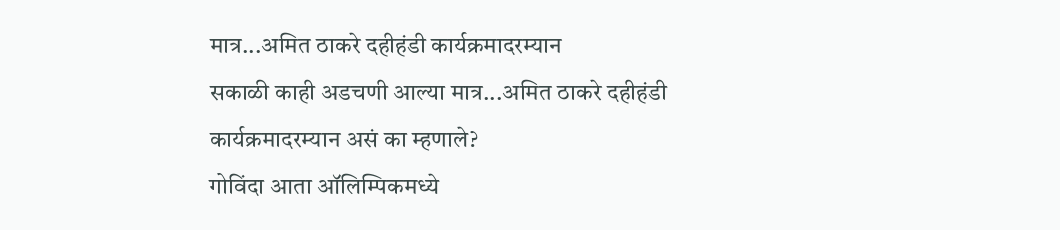मात्र...अमित ठाकरे दहीहंडी कार्यक्रमादरम्यान
सकाळी काही अडचणी आल्या मात्र...अमित ठाकरे दहीहंडी कार्यक्रमादरम्यान असं का म्हणाले?
गोविंदा आता ऑलिम्पिकमध्ये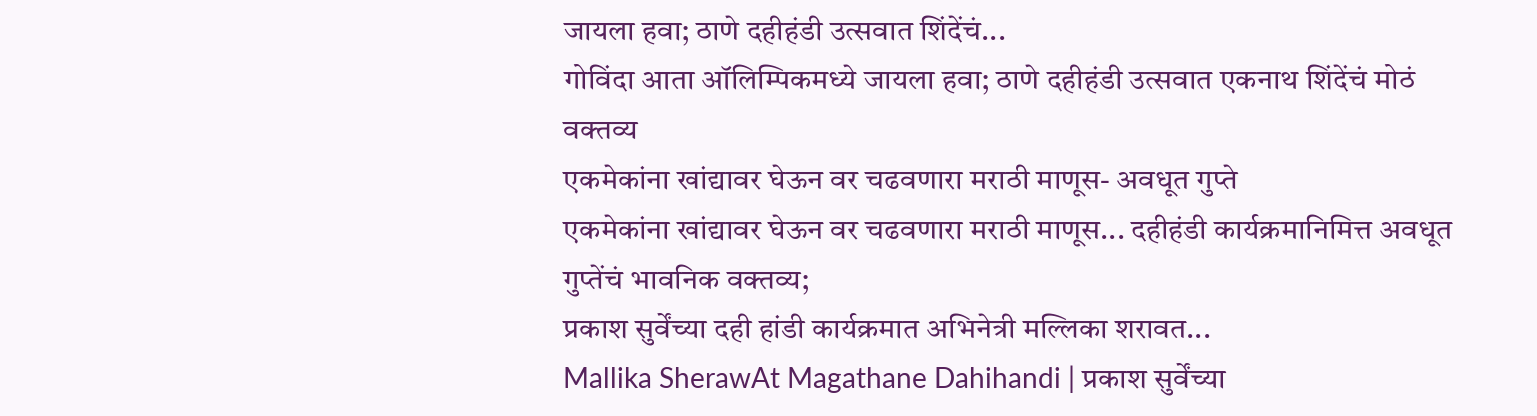जायला हवा; ठाणे दहीहंडी उत्सवात शिंदेंचं...
गोविंदा आता ऑलिम्पिकमध्ये जायला हवा; ठाणे दहीहंडी उत्सवात एकनाथ शिंदेंचं मोठं वक्तव्य
एकमेकांना खांद्यावर घेऊन वर चढवणारा मराठी माणूस- अवधूत गुप्ते
एकमेकांना खांद्यावर घेऊन वर चढवणारा मराठी माणूस... दहीहंडी कार्यक्रमानिमित्त अवधूत गुप्तेंचं भावनिक वक्तव्य;
प्रकाश सुर्वेंच्या दही हांडी कार्यक्रमात अभिनेत्री मल्लिका शरावत...
Mallika SherawAt Magathane Dahihandi | प्रकाश सुर्वेंच्या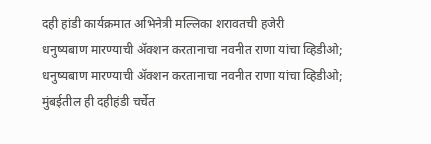दही हांडी कार्यक्रमात अभिनेत्री मल्लिका शरावतची हजेरी
धनुष्यबाण मारण्याची ॲक्शन करतानाचा नवनीत राणा यांचा व्हिडीओ;
धनुष्यबाण मारण्याची ॲक्शन करतानाचा नवनीत राणा यांचा व्हिडीओ; मुंबईतील ही दहीहंडी चर्चेत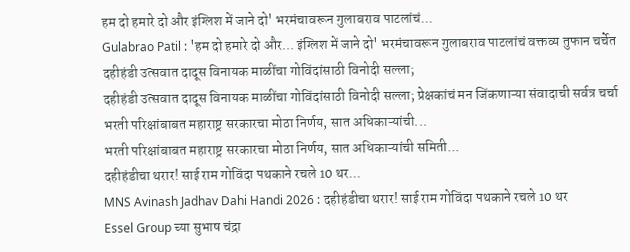हम दो हमारे दो और इंग्लिश में जाने दो' भरमंचावरून गुलाबराव पाटलांचं...
Gulabrao Patil : 'हम दो हमारे दो और... इंग्लिश में जाने दो' भरमंचावरून गुलाबराव पाटलांचं वक्तव्य तुफान चर्चेत
दहीहंडी उत्सवात दादूस विनायक माळींचा गोविंदांसाठी विनोदी सल्ला;
दहीहंडी उत्सवात दादूस विनायक माळींचा गोविंदांसाठी विनोदी सल्ला; प्रेक्षकांचं मन जिंकणाऱ्या संवादाची सर्वत्र चर्चा
भरती परिक्षांबाबत महाराष्ट्र सरकारचा मोठा निर्णय, सात अधिकाऱ्यांची...
भरती परिक्षांबाबत महाराष्ट्र सरकारचा मोठा निर्णय, सात अधिकाऱ्यांची समिती...
दहीहंडीचा थरार! साई राम गोविंदा पथकाने रचले 10 थर...
MNS Avinash Jadhav Dahi Handi 2026 : दहीहंडीचा थरार! साई राम गोविंदा पथकाने रचले 10 थर
Essel Group च्या सुभाष चंद्रा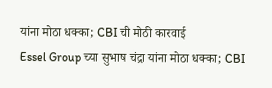यांना मोठा धक्का; CBI ची मोठी कारवाई
Essel Group च्या सुभाष चंद्रा यांना मोठा धक्का; CBI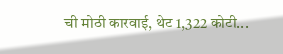ची मोठी कारवाई, थेट 1,322 कोटी...